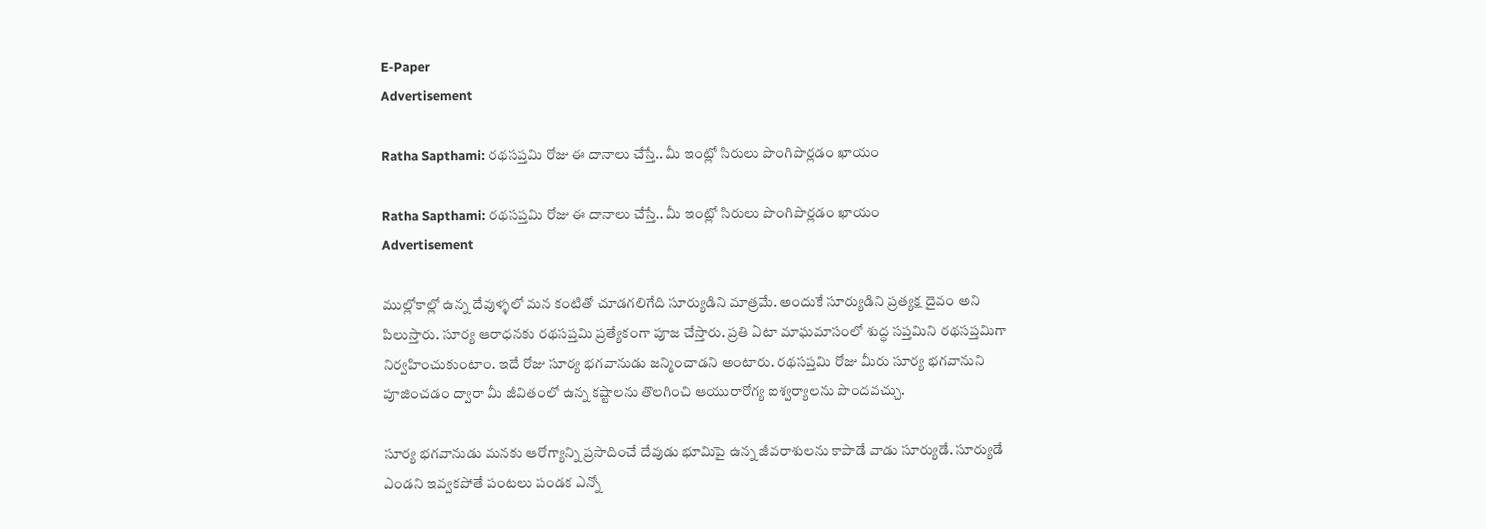E-Paper
Advertisement

Ratha Sapthami: రథసప్తమి రోజు ఈ దానాలు చేస్తే.. మీ ఇంట్లో సిరులు పొంగిపొర్లడం ఖాయం

Ratha Sapthami: రథసప్తమి రోజు ఈ దానాలు చేస్తే.. మీ ఇంట్లో సిరులు పొంగిపొర్లడం ఖాయం
Advertisement

ముల్లోకాల్లో ఉన్న దేవుళ్ళలో మన కంటితో చూడగలిగేది సూర్యుడిని మాత్రమే. అందుకే సూర్యుడిని ప్రత్యక్ష దైవం అని పిలుస్తారు. సూర్య ఆరాధనకు రథసప్తమి ప్రత్యేకంగా పూజ చేస్తారు. ప్రతి ఏటా మాఘమాసంలో శుద్ధ సప్తమిని రథసప్తమిగా నిర్వహించుకుంటాం. ఇదే రోజు సూర్య భగవానుడు జన్మించాడని అంటారు. రథసప్తమి రోజు మీరు సూర్య భగవానుని పూజించడం ద్వారా మీ జీవితంలో ఉన్న కష్టాలను తొలగించి ఆయురారోగ్య ఐశ్వర్యాలను పొందవచ్చు.

సూర్య భగవానుడు మనకు ఆరోగ్యాన్ని ప్రసాదించే దేవుడు భూమిపై ఉన్న జీవరాశులను కాపాడే వాడు సూర్యుడే. సూర్యుడే ఎండని ఇవ్వకపోతే పంటలు పండక ఎన్నో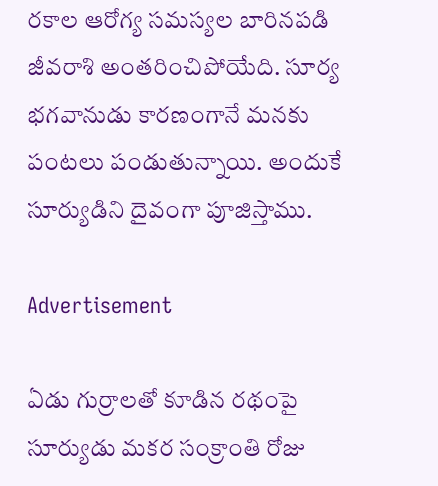రకాల ఆరోగ్య సమస్యల బారినపడి జీవరాశి అంతరించిపోయేది. సూర్య భగవానుడు కారణంగానే మనకు పంటలు పండుతున్నాయి. అందుకే సూర్యుడిని దైవంగా పూజిస్తాము.

Advertisement

ఏడు గుర్రాలతో కూడిన రథంపై సూర్యుడు మకర సంక్రాంతి రోజు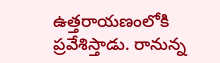ఉత్తరాయణంలోకి ప్రవేశిస్తాడు. రానున్న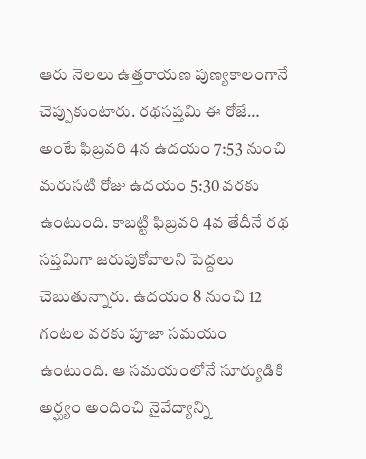ఆరు నెలలు ఉత్తరాయణ పుణ్యకాలంగానే చెప్పుకుంటారు. రథసప్తమి ఈ రోజే… అంటే ఫిబ్రవరి 4న ఉదయం 7:53 నుంచి మరుసటి రోజు ఉదయం 5:30 వరకు ఉంటుంది. కాబట్టి ఫిబ్రవరి 4వ తేదీనే రథ సప్తమిగా జరుపుకోవాలని పెద్దలు చెబుతున్నారు. ఉదయం 8 నుంచి 12 గంటల వరకు పూజా సమయం ఉంటుంది. ఆ సమయంలోనే సూర్యుడికి అర్ఘ్యం అందించి నైవేద్యాన్ని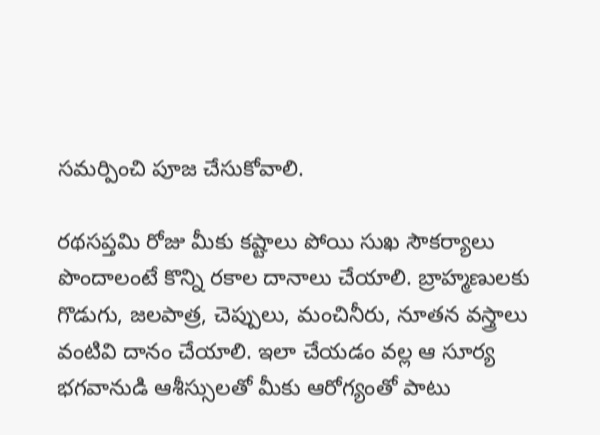సమర్పించి పూజ చేసుకోవాలి.

రథసప్తమి రోజు మీకు కష్టాలు పోయి సుఖ సౌకర్యాలు పొందాలంటే కొన్ని రకాల దానాలు చేయాలి. బ్రాహ్మణులకు గొడుగు, జలపాత్ర, చెప్పులు, మంచినీరు, నూతన వస్త్రాలు వంటివి దానం చేయాలి. ఇలా చేయడం వల్ల ఆ సూర్య భగవానుడి ఆశీస్సులతో మీకు ఆరోగ్యంతో పాటు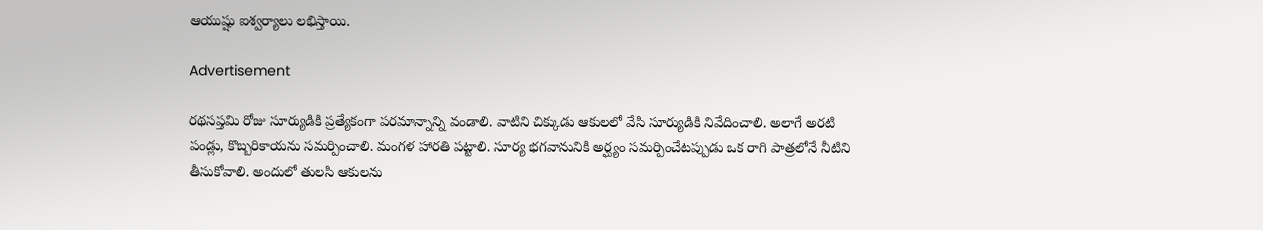ఆయుష్షు ఐశ్వర్యాలు లభిస్తాయి.

Advertisement

రథసప్తమి రోజు సూర్యుడికి ప్రత్యేకంగా పరమాన్నాన్ని వండాలి. వాటిని చిక్కుడు ఆకులలో వేసి సూర్యుడికి నివేదించాలి. అలాగే అరటి పండ్లు, కొబ్బరికాయను సమర్పించాలి. మంగళ హారతి పట్టాలి. సూర్య భగవానునికి అర్ఘ్యం సమర్పించేటప్పుడు ఒక రాగి పాత్రలోనే నీటిని తీసుకోవాలి. అందులో తులసి ఆకులను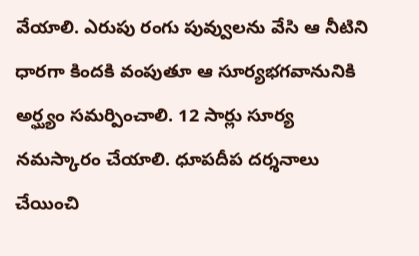వేయాలి. ఎరుపు రంగు పువ్వులను వేసి ఆ నీటిని ధారగా కిందకి వంపుతూ ఆ సూర్యభగవానునికి అర్ఘ్యం సమర్పించాలి. 12 సార్లు సూర్య నమస్కారం చేయాలి. ధూపదీప దర్శనాలు చేయించి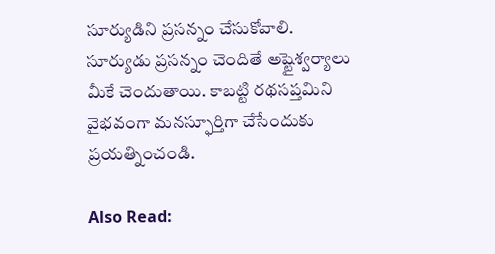సూర్యుడిని ప్రసన్నం చేసుకోవాలి. సూర్యుడు ప్రసన్నం చెందితే అష్టైశ్వర్యాలు మీకే చెందుతాయి. కాబట్టి రథసప్తమిని వైభవంగా మనస్ఫూర్తిగా చేసేందుకు ప్రయత్నించండి.

Also Read: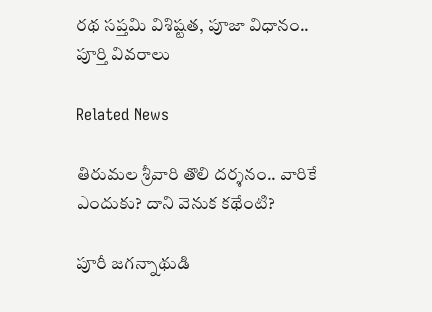రథ సప్తమి విశిష్టత, పూజా విధానం.. పూర్తి వివరాలు

Related News

తిరుమల శ్రీవారి తొలి దర్శనం.. వారికే ఎందుకు? దాని వెనుక కథేంటి?

పూరీ జగన్నాథుడి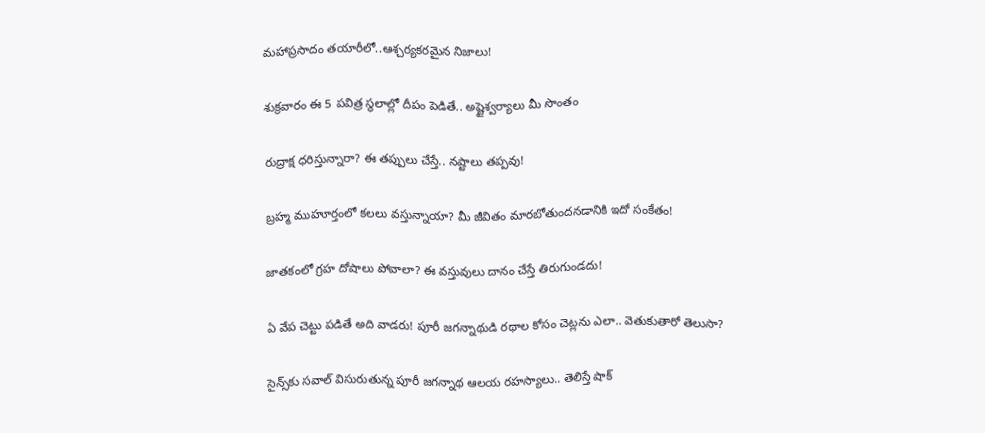మహాప్రసాదం తయారీలో..ఆశ్చర్యకరమైన నిజాలు!

శుక్రవారం ఈ 5 పవిత్ర స్థలాల్లో దీపం పెడితే.. అష్టైశ్వర్యాలు మీ సొంతం

రుద్రాక్ష ధరిస్తున్నారా? ఈ తప్పులు చేస్తే.. నష్టాలు తప్పవు!

బ్రహ్మ ముహూర్తంలో కలలు వస్తున్నాయా? మీ జీవితం మారబోతుందనడానికి ఇదో సంకేతం!

జాతకంలో గ్రహ దోషాలు పోవాలా? ఈ వస్తువులు దానం చేస్తే తిరుగుండదు!

ఏ వేప చెట్టు పడితే అది వాడరు! పూరీ జగన్నాథుడి రథాల కోసం చెట్లను ఎలా.. వెతుకుతారో తెలుసా?

సైన్స్‌కు సవాల్ విసురుతున్న పూరీ జగన్నాథ ఆలయ రహస్యాలు.. తెలిస్తే షాక్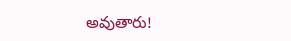అవుతారు!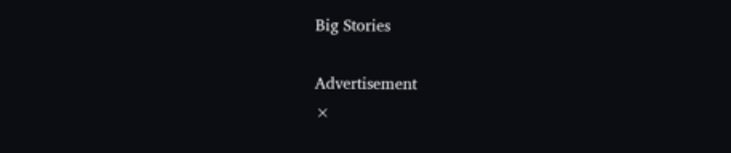Big Stories

Advertisement
×